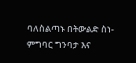ባለስልጣኑ በትውልድ ስነ-ምግባር ግንባታ እና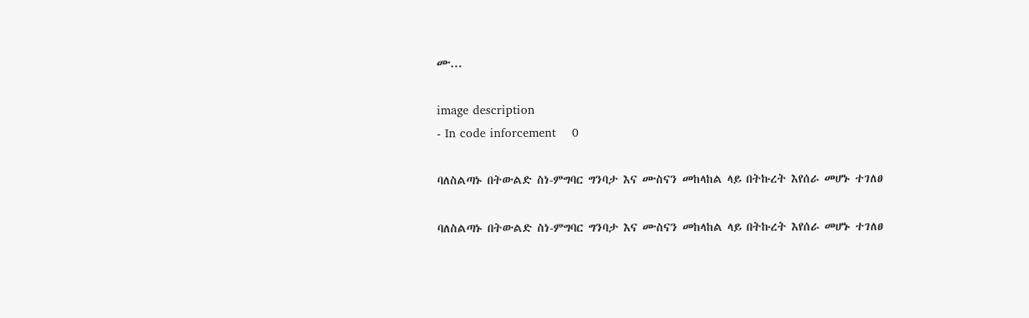ሙ...

image description
- In code inforcement    0

ባለስልጣኑ በትውልድ ስነ-ምግባር ግንባታ እና ሙስናን መከላከል ላይ በትኩረት እየሰራ መሆኑ ተገለፀ

ባለስልጣኑ በትውልድ ስነ-ምግባር ግንባታ እና ሙስናን መከላከል ላይ በትኩረት እየሰራ መሆኑ ተገለፀ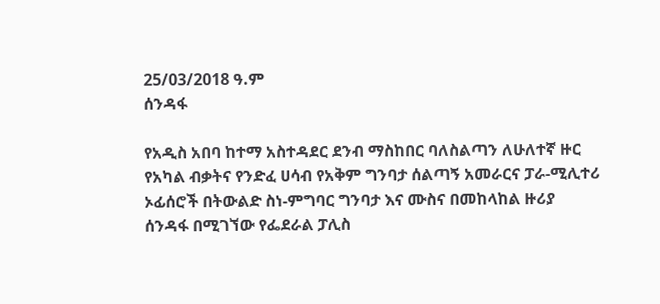25/03/2018 ዓ.ም
ሰንዳፋ

የአዲስ አበባ ከተማ አስተዳደር ደንብ ማስከበር ባለስልጣን ለሁለተኛ ዙር የአካል ብቃትና የንድፈ ሀሳብ የአቅም ግንባታ ሰልጣኝ አመራርና ፓራ-ሚሊተሪ ኦፊሰሮች በትውልድ ስነ-ምግባር ግንባታ እና ሙስና በመከላከል ዙሪያ  ሰንዳፋ በሚገኘው የፌደራል ፓሊስ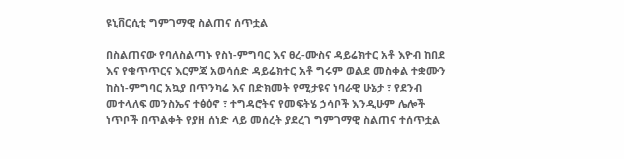ዩኒቨርሲቲ ግምገማዊ ስልጠና ሰጥቷል

በስልጠናው የባለስልጣኑ የስነ-ምግባር እና ፀረ-ሙስና ዳይሬክተር አቶ እዮብ ከበደ እና የቁጥጥርና እርምጃ አወሳሰድ ዳይሬክተር አቶ ግሩም ወልደ መስቀል ተቋሙን ከስነ-ምግባር አኳያ በጥንካሬ እና በድክመት የሚታዩና ነባራዊ ሁኔታ ፣ የደንብ መተላለፍ መንስኤና ተፅዕኖ ፣ ተግዳሮትና የመፍትሄ ኃሳቦች እንዲሁም ሌሎች ነጥቦች በጥልቀት የያዘ ሰነድ ላይ መሰረት ያደረገ ግምገማዊ ስልጠና ተሰጥቷል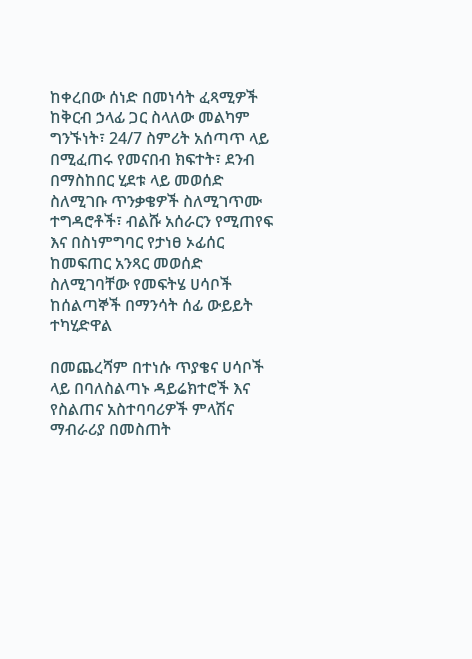ከቀረበው ሰነድ በመነሳት ፈጻሚዎች ከቅርብ ኃላፊ ጋር ስላለው መልካም ግንኙነት፣ 24/7 ስምሪት አሰጣጥ ላይ በሚፈጠሩ የመናበብ ክፍተት፣ ደንብ በማስከበር ሂደቱ ላይ መወሰድ ስለሚገቡ ጥንቃቄዎች ስለሚገጥሙ ተግዳሮቶች፣ ብልሹ አሰራርን የሚጠየፍ እና በስነምግባር የታነፀ ኦፊሰር ከመፍጠር አንጻር መወሰድ ስለሚገባቸው የመፍትሄ ሀሳቦች ከሰልጣኞች በማንሳት ሰፊ ውይይት ተካሂድዋል

በመጨረሻም በተነሱ ጥያቄና ሀሳቦች ላይ በባለስልጣኑ ዳይሬክተሮች እና የስልጠና አስተባባሪዎች ምላሽና ማብራሪያ በመስጠት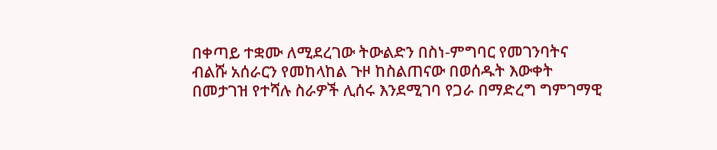በቀጣይ ተቋሙ ለሚደረገው ትውልድን በስነ-ምግባር የመገንባትና ብልሹ አሰራርን የመከላከል ጉዞ ከስልጠናው በወሰዱት እውቀት በመታገዝ የተሻሉ ስራዎች ሊሰሩ እንደሚገባ የጋራ በማድረግ ግምገማዊ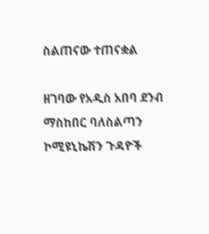ስልጠናው ተጠናቋል

ዘገባው የአዲስ አበባ ደንብ ማስከበር ባለስልጣን ኮሚዩኒኬሽን ጉዳዮች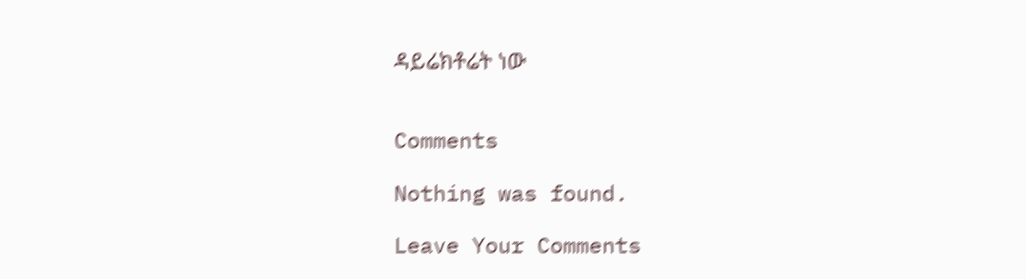ዳይሬክቶሬት ነው


Comments

Nothing was found.

Leave Your Comments